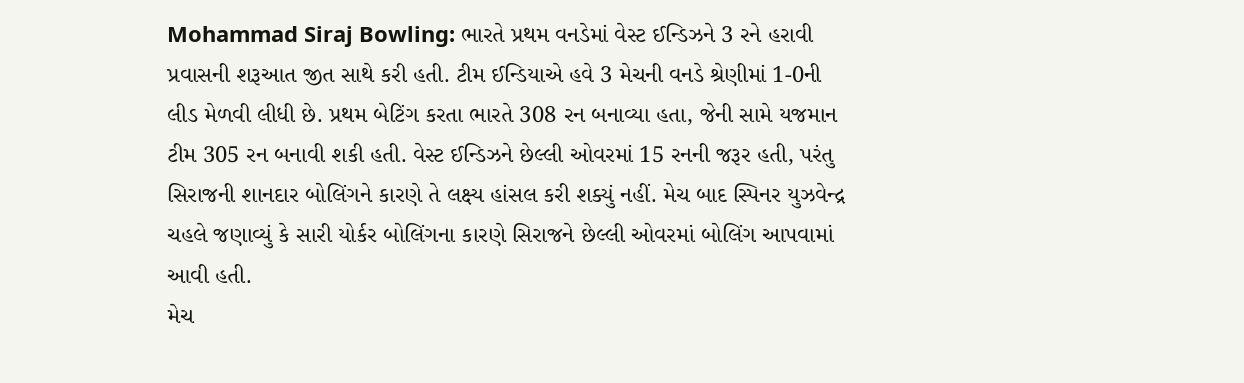Mohammad Siraj Bowling: ભારતે પ્રથમ વનડેમાં વેસ્ટ ઈન્ડિઝને 3 રને હરાવી પ્રવાસની શરૂઆત જીત સાથે કરી હતી. ટીમ ઈન્ડિયાએ હવે 3 મેચની વનડે શ્રેણીમાં 1-0ની લીડ મેળવી લીધી છે. પ્રથમ બેટિંગ કરતા ભારતે 308 રન બનાવ્યા હતા, જેની સામે યજમાન ટીમ 305 રન બનાવી શકી હતી. વેસ્ટ ઈન્ડિઝને છેલ્લી ઓવરમાં 15 રનની જરૂર હતી, પરંતુ સિરાજની શાનદાર બોલિંગને કારણે તે લક્ષ્ય હાંસલ કરી શક્યું નહીં. મેચ બાદ સ્પિનર યુઝવેન્દ્ર ચહલે જણાવ્યું કે સારી યોર્કર બોલિંગના કારણે સિરાજને છેલ્લી ઓવરમાં બોલિંગ આપવામાં આવી હતી.
મેચ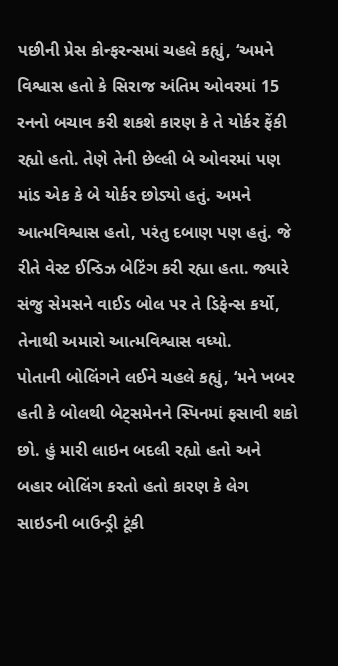પછીની પ્રેસ કોન્ફરન્સમાં ચહલે કહ્યું, ‘અમને વિશ્વાસ હતો કે સિરાજ અંતિમ ઓવરમાં 15 રનનો બચાવ કરી શકશે કારણ કે તે યોર્કર ફેંકી રહ્યો હતો. તેણે તેની છેલ્લી બે ઓવરમાં પણ માંડ એક કે બે યોર્કર છોડ્યો હતું. અમને આત્મવિશ્વાસ હતો, પરંતુ દબાણ પણ હતું. જે રીતે વેસ્ટ ઈન્ડિઝ બેટિંગ કરી રહ્યા હતા. જ્યારે સંજુ સેમસને વાઈડ બોલ પર તે ડિફેન્સ કર્યો, તેનાથી અમારો આત્મવિશ્વાસ વધ્યો.
પોતાની બોલિંગને લઈને ચહલે કહ્યું, ‘મને ખબર હતી કે બોલથી બેટ્સમેનને સ્પિનમાં ફસાવી શકો છો. હું મારી લાઇન બદલી રહ્યો હતો અને બહાર બોલિંગ કરતો હતો કારણ કે લેગ સાઇડની બાઉન્ડ્રી ટૂંકી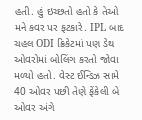હતી. હું ઇચ્છતો હતો કે તેઓ મને કવર પર ફટકારે. IPL બાદ ચહલ ODI ક્રિકેટમાં પણ ડેથ ઓવરોમાં બોલિંગ કરતો જોવા મળ્યો હતો. વેસ્ટ ઈન્ડિઝ સામે 40 ઓવર પછી તેણે ફેંકેલી બે ઓવર અંગે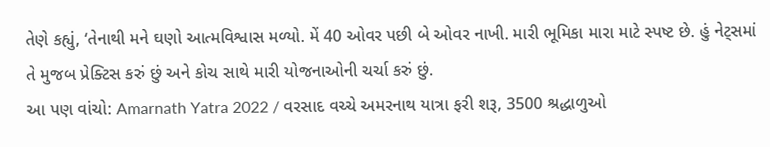તેણે કહ્યું, ‘તેનાથી મને ઘણો આત્મવિશ્વાસ મળ્યો. મેં 40 ઓવર પછી બે ઓવર નાખી. મારી ભૂમિકા મારા માટે સ્પષ્ટ છે. હું નેટ્સમાં તે મુજબ પ્રેક્ટિસ કરું છું અને કોચ સાથે મારી યોજનાઓની ચર્ચા કરું છું.
આ પણ વાંચો: Amarnath Yatra 2022 / વરસાદ વચ્ચે અમરનાથ યાત્રા ફરી શરૂ, 3500 શ્રદ્ધાળુઓ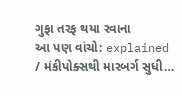ગુફા તરફ થયા રવાના
આ પણ વાંચો: explained / મંકીપોક્સથી મારબર્ગ સુધી…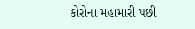કોરોના મહામારી પછી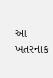આ ખતરનાક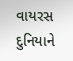વાયરસ દુનિયાને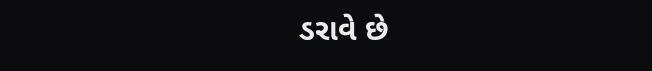ડરાવે છે